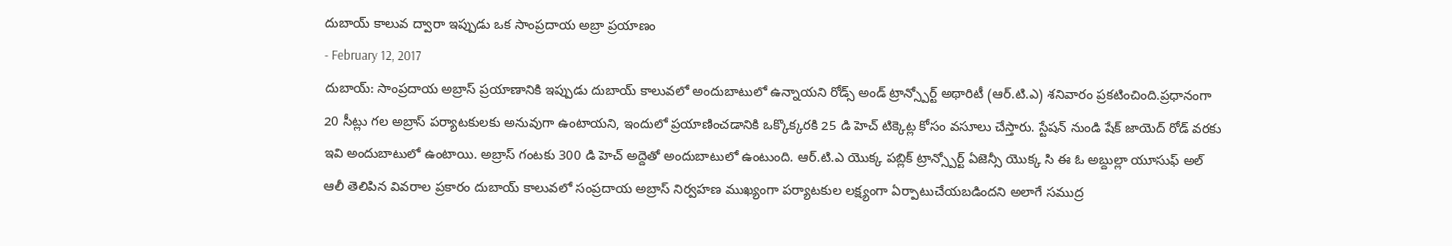దుబాయ్ కాలువ ద్వారా ఇప్పుడు ఒక సాంప్రదాయ అబ్రా ప్రయాణం
- February 12, 2017
దుబాయ్: సాంప్రదాయ అబ్రాస్ ప్రయాణానికి ఇప్పుడు దుబాయ్ కాలువలో అందుబాటులో ఉన్నాయని రోడ్స్ అండ్ ట్రాన్స్పోర్ట్ అథారిటీ (ఆర్.టి.ఎ) శనివారం ప్రకటించింది.ప్రధానంగా 20 సీట్లు గల అబ్రాస్ పర్యాటకులకు అనువుగా ఉంటాయని, ఇందులో ప్రయాణించడానికి ఒక్కొక్కరకి 25 డి హెచ్ టిక్కెట్ల కోసం వసూలు చేస్తారు. స్టేషన్ నుండి షేక్ జాయెద్ రోడ్ వరకు ఇవి అందుబాటులో ఉంటాయి. అబ్రాస్ గంటకు 300 డి హెచ్ అద్దెతో అందుబాటులో ఉంటుంది. ఆర్.టి.ఎ యొక్క పబ్లిక్ ట్రాన్స్పోర్ట్ ఏజెన్సీ యొక్క సి ఈ ఓ అబ్దుల్లా యూసుఫ్ అల్ ఆలీ తెలిపిన వివరాల ప్రకారం దుబాయ్ కాలువలో సంప్రదాయ అబ్రాస్ నిర్వహణ ముఖ్యంగా పర్యాటకుల లక్ష్యంగా ఏర్పాటుచేయబడిందని అలాగే సముద్ర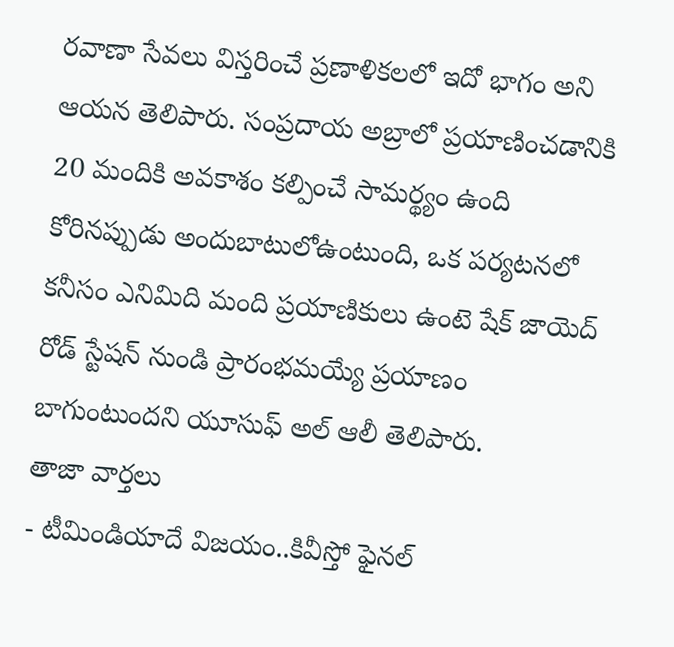రవాణా సేవలు విస్తరించే ప్రణాళికలలో ఇదో భాగం అని ఆయన తెలిపారు. సంప్రదాయ అబ్రాలో ప్రయాణించడానికి 20 మందికి అవకాశం కల్పించే సామర్థ్యం ఉంది కోరినప్పుడు అందుబాటులోఉంటుంది, ఒక పర్యటనలో కనీసం ఎనిమిది మంది ప్రయాణికులు ఉంటె షేక్ జాయెద్ రోడ్ స్టేషన్ నుండి ప్రారంభమయ్యే ప్రయాణం బాగుంటుందని యూసుఫ్ అల్ ఆలీ తెలిపారు.
తాజా వార్తలు
- టీమిండియాదే విజయం..కివీస్తో ఫైనల్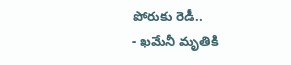పోరుకు రెడీ..
- ఖమేనీ మృతికి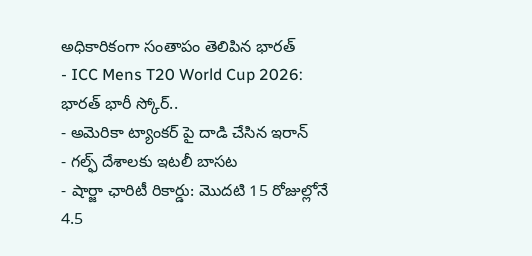అధికారికంగా సంతాపం తెలిపిన భారత్
- ICC Mens T20 World Cup 2026: భారత్ భారీ స్కోర్..
- అమెరికా ట్యాంకర్ పై దాడి చేసిన ఇరాన్
- గల్ఫ్ దేశాలకు ఇటలీ బాసట
- షార్జా ఛారిటీ రికార్డు: మొదటి 15 రోజుల్లోనే 4.5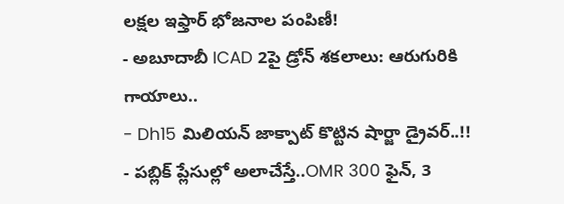లక్షల ఇఫ్తార్ భోజనాల పంపిణీ!
- అబూదాబీ ICAD 2పై డ్రోన్ శకలాలు: ఆరుగురికి గాయాలు..
- Dh15 మిలియన్ జాక్పాట్ కొట్టిన షార్జా డ్రైవర్..!!
- పబ్లిక్ ప్లేసుల్లో అలాచేస్తే..OMR 300 ఫైన్, 3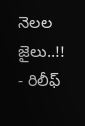నెలల జైలు..!!
- రిలీఫ్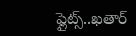ఫ్లైట్స్..ఖతార్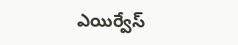ఎయిర్వేస్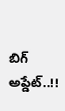బిగ్ అప్డేట్..!!